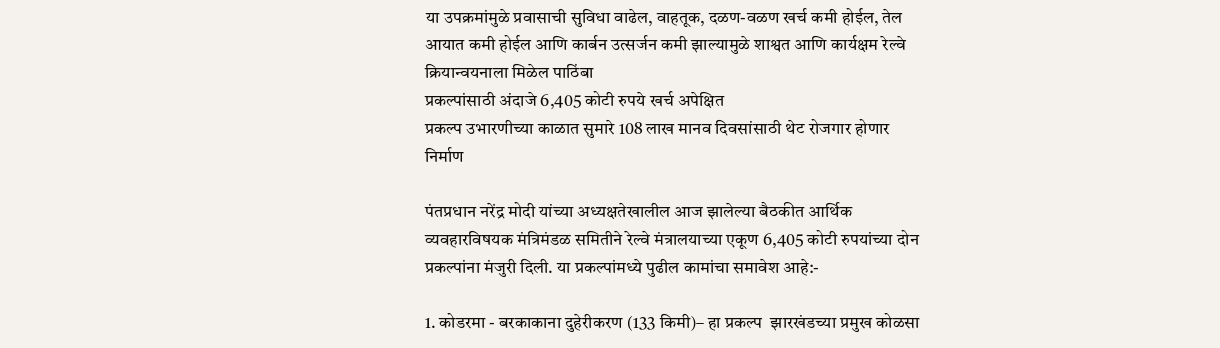या उपक्रमांमुळे प्रवासाची सुविधा वाढेल, वाहतूक, दळण-वळण खर्च कमी होईल, तेल आयात कमी होईल आणि कार्बन उत्सर्जन कमी झाल्यामुळे शाश्वत आणि कार्यक्षम रेल्वे क्रियान्वयनाला मिळेल पाठिंबा
प्रकल्पांसाठी अंदाजे 6,405 कोटी रुपये खर्च अपेक्षित
प्रकल्प उभारणीच्या काळात सुमारे 108 लाख मानव दिवसांसाठी थेट रोजगार होणार निर्माण

पंतप्रधान नरेंद्र मोदी यांच्या अध्यक्षतेखालील आज झालेल्या बैठकीत आर्थिक व्यवहारविषयक मंत्रिमंडळ समितीने रेल्वे मंत्रालयाच्या एकूण 6,405 कोटी रुपयांच्या दोन प्रकल्पांना मंजुरी दिली. या प्रकल्पांमध्ये पुढील कामांचा समावेश आहे:-

1. कोडरमा - बरकाकाना दुहेरीकरण (133 किमी)– हा प्रकल्प  झारखंडच्या प्रमुख कोळसा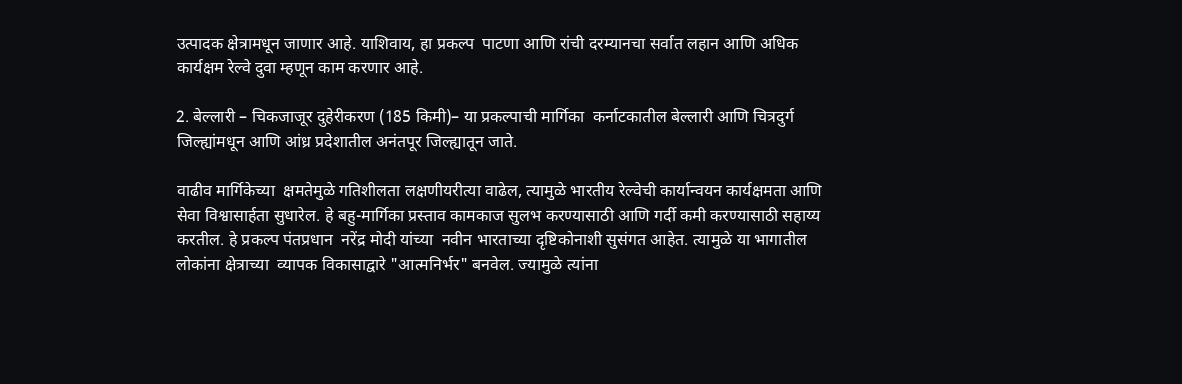उत्पादक क्षेत्रामधून जाणार आहे. याशिवाय, हा प्रकल्प  पाटणा आणि रांची दरम्यानचा सर्वात लहान आणि अधिक कार्यक्षम रेल्वे दुवा म्हणून काम करणार आहे.

2. बेल्लारी – चिकजाजूर दुहेरीकरण (185 किमी)– या प्रकल्पाची मार्गिका  कर्नाटकातील बेल्लारी आणि चित्रदुर्ग जिल्ह्यांमधून आणि आंध्र प्रदेशातील अनंतपूर जिल्ह्यातून जाते.

वाढीव मार्गिकेच्या  क्षमतेमुळे गतिशीलता लक्षणीयरीत्या वाढेल, त्यामुळे भारतीय रेल्वेची कार्यान्वयन कार्यक्षमता आणि सेवा विश्वासार्हता सुधारेल. हे बहु-मार्गिका प्रस्ताव कामकाज सुलभ करण्यासाठी आणि गर्दी कमी करण्यासाठी सहाय्य करतील. हे प्रकल्प पंतप्रधान  नरेंद्र मोदी यांच्या  नवीन भारताच्या दृष्टिकोनाशी सुसंगत आहेत. त्यामुळे या भागातील लोकांना क्षेत्राच्या  व्यापक विकासाद्वारे "आत्मनिर्भर" बनवेल. ज्यामुळे त्यांना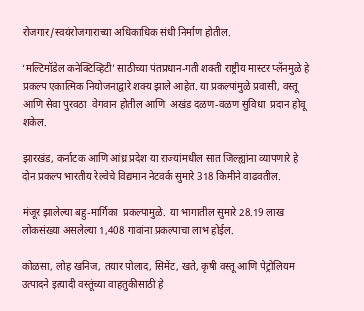रोजगार/स्वयंरोजगाराच्या अधिकाधिक संधी निर्माण होतील.

‘मल्टिमॉडेल कनेक्टिव्हिटी’ साठीच्या पंतप्रधान-गती शक्ती राष्ट्रीय मास्टर प्लॅनमुळे हे प्रकल्प एकात्मिक नियोजनाद्वारे शक्य झाले आहेत. या प्रकल्पांमुळे प्रवासी, वस्तू आणि सेवा पुरवठा  वेगवान होतील आणि  अखंड दळण-वळण सुविधा  प्रदान होवू शकेल.

झारखंड, कर्नाटक आणि आंध्र प्रदेश या राज्यांमधील सात जिल्ह्यांना व्यापणारे हे दोन प्रकल्प भारतीय रेल्वेचे विद्यमान नेटवर्क सुमारे 318 किमीने वाढवतील.

मंजूर झालेल्या बहु-मार्गिका  प्रकल्पामुळे.  या भागातील सुमारे 28.19 लाख लोकसंख्या असलेल्या 1,408 गावांना प्रकल्पाचा लाभ होईल.

कोळसा, लोह खनिज, तयार पोलाद, सिमेंट, खते, कृषी वस्तू आणि पेट्रोलियम उत्पादने इत्यादी वस्तूंच्या वाहतुकीसाठी हे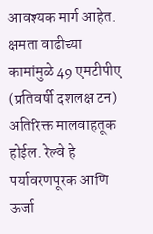आवश्यक मार्ग आहेत. क्षमता वाढीच्या कामांमुळे 49 एमटीपीए (प्रतिवर्षी दशलक्ष टन) अतिरिक्त मालवाहतूक होईल. रेल्वे हे पर्यावरणपूरक आणि ऊर्जा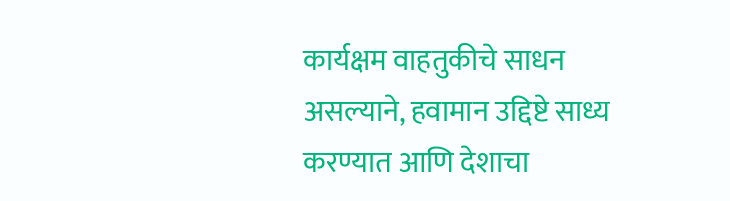कार्यक्षम वाहतुकीचे साधन असल्याने, हवामान उद्दिष्टे साध्य करण्यात आणि देशाचा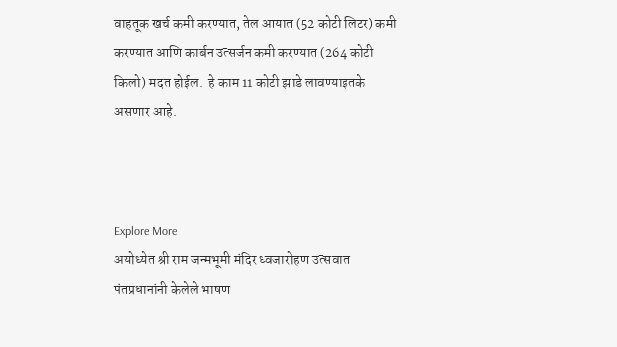वाहतूक खर्च कमी करण्यात, तेल आयात (52 कोटी लिटर) कमी करण्यात आणि कार्बन उत्सर्जन कमी करण्यात (264 कोटी किलो) मदत होईल.  हे काम 11 कोटी झाडे लावण्याइतके असणार आहे.



Explore More
अयोध्येत श्री राम जन्मभूमी मंदिर ध्वजारोहण उत्सवात पंतप्रधानांनी केलेले भाषण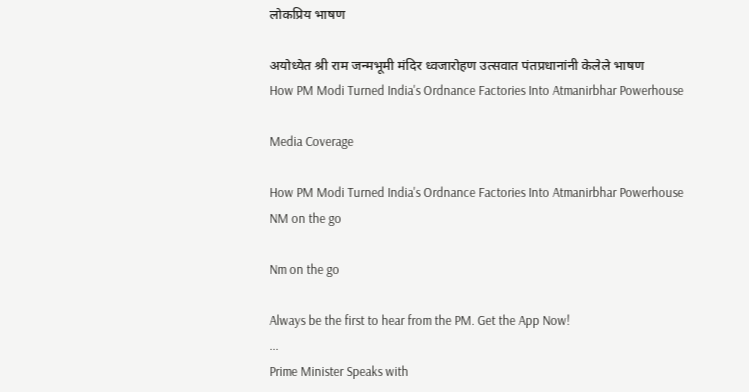लोकप्रिय भाषण

अयोध्येत श्री राम जन्मभूमी मंदिर ध्वजारोहण उत्सवात पंतप्रधानांनी केलेले भाषण
How PM Modi Turned India's Ordnance Factories Into Atmanirbhar Powerhouse

Media Coverage

How PM Modi Turned India's Ordnance Factories Into Atmanirbhar Powerhouse
NM on the go

Nm on the go

Always be the first to hear from the PM. Get the App Now!
...
Prime Minister Speaks with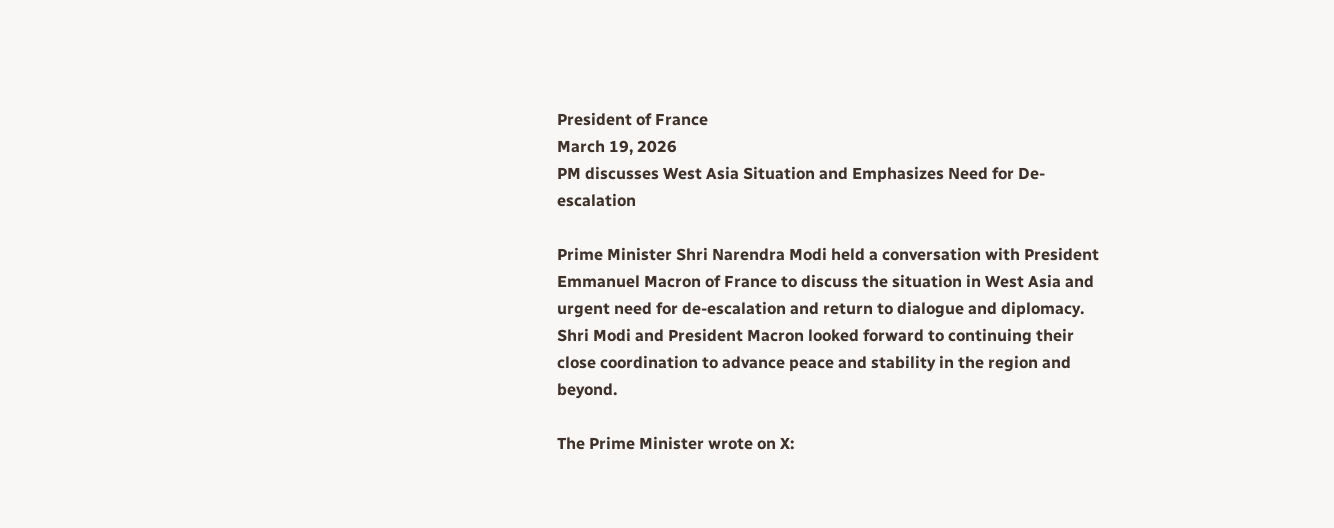President of France
March 19, 2026
PM discusses West Asia Situation and Emphasizes Need for De-escalation

Prime Minister Shri Narendra Modi held a conversation with President Emmanuel Macron of France to discuss the situation in West Asia and urgent need for de-escalation and return to dialogue and diplomacy. Shri Modi and President Macron looked forward to continuing their close coordination to advance peace and stability in the region and beyond.

The Prime Minister wrote on X: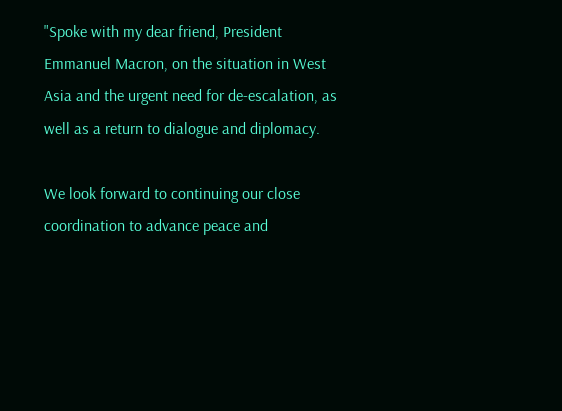"Spoke with my dear friend, President Emmanuel Macron, on the situation in West Asia and the urgent need for de-escalation, as well as a return to dialogue and diplomacy.

We look forward to continuing our close coordination to advance peace and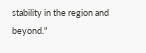stability in the region and beyond."